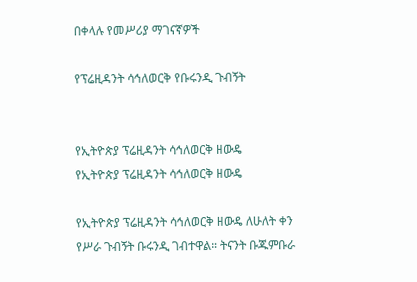በቀላሉ የመሥሪያ ማገናኛዎች

የፕሬዚዳንት ሳኅለወርቅ የቡሩንዲ ጉብኝት


የኢትዮጵያ ፕሬዚዳንት ሳኅለወርቅ ዘውዴ
የኢትዮጵያ ፕሬዚዳንት ሳኅለወርቅ ዘውዴ

የኢትዮጵያ ፕሬዚዳንት ሳኅለወርቅ ዘውዴ ለሁለት ቀን የሥራ ጉብኝት ቡሩንዲ ገብተዋል። ትናንት ቡጁምቡራ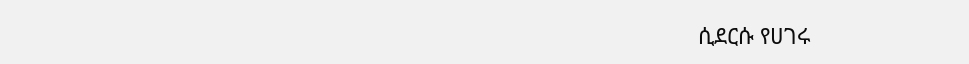ሲደርሱ የሀገሩ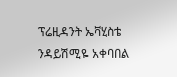ፕሬዚዳንት ኤቫሂስቴ ንዳይሽሚዬ አቀባበል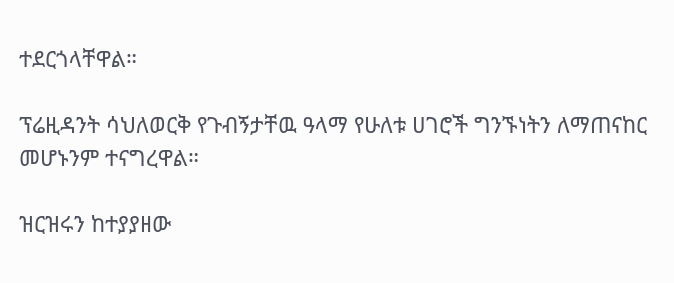ተደርጎላቸዋል።

ፕሬዚዳንት ሳህለወርቅ የጉብኝታቸዉ ዓላማ የሁለቱ ሀገሮች ግንኙነትን ለማጠናከር መሆኑንም ተናግረዋል።

ዝርዝሩን ከተያያዘው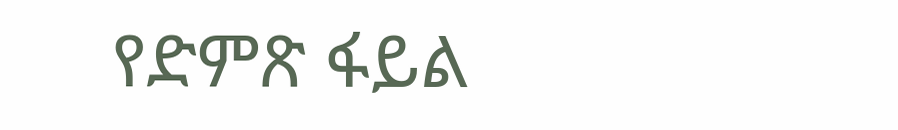የድምጽ ፋይል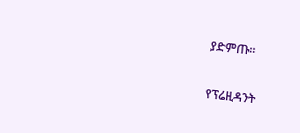ያድምጡ፡፡

የፕሬዚዳንት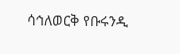ሳኅለወርቅ የቡሩንዲ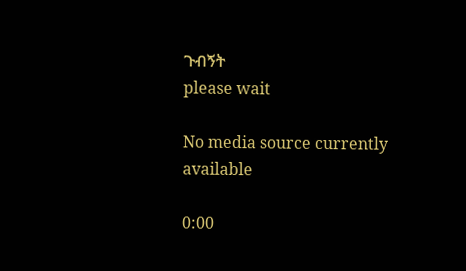ጉብኝት
please wait

No media source currently available

0:00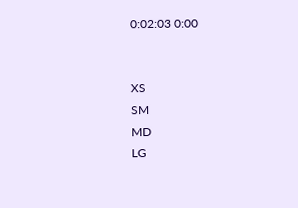0:02:03 0:00


XS
SM
MD
LG